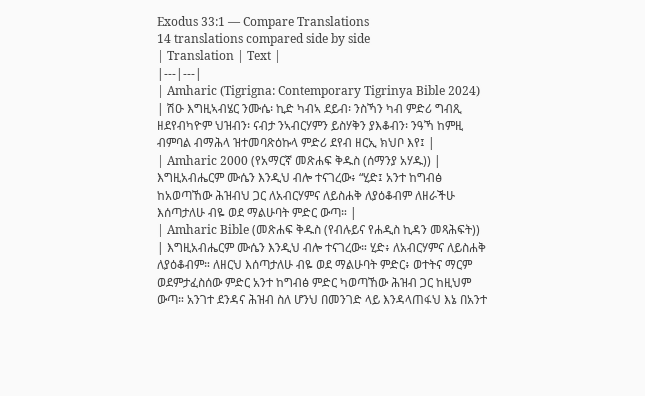Exodus 33:1 — Compare Translations
14 translations compared side by side
| Translation | Text |
|---|---|
| Amharic (Tigrigna: Contemporary Tigrinya Bible 2024) | ሽዑ እግዚኣብሄር ንሙሴ፡ ኪድ ካብኣ ደይብ፡ ንስኻን ካብ ምድሪ ግብጺ ዘደየብካዮም ህዝብን፡ ናብታ ንኣብርሃምን ይስሃቅን ያእቆብን፡ ንዓኻ ከምዚ ብምባል ብማሕላ ዝተመባጽዕኩላ ምድሪ ደየብ ዘርኢ ክህቦ እየ፤ |
| Amharic 2000 (የአማርኛ መጽሐፍ ቅዱስ (ሰማንያ አሃዱ)) | እግዚአብሔርም ሙሴን እንዲህ ብሎ ተናገረው፥ “ሂድ፤ አንተ ከግብፅ ከአወጣኸው ሕዝብህ ጋር ለአብርሃምና ለይስሐቅ ለያዕቆብም ለዘራችሁ እሰጣታለሁ ብዬ ወደ ማልሁባት ምድር ውጣ። |
| Amharic Bible (መጽሐፍ ቅዱስ (የብሉይና የሐዲስ ኪዳን መጻሕፍት)) | እግዚአብሔርም ሙሴን እንዲህ ብሎ ተናገረው። ሂድ፥ ለአብርሃምና ለይስሐቅ ለያዕቆብም። ለዘርህ እሰጣታለሁ ብዬ ወደ ማልሁባት ምድር፥ ወተትና ማርም ወደምታፈስሰው ምድር አንተ ከግብፅ ምድር ካወጣኸው ሕዝብ ጋር ከዚህም ውጣ። አንገተ ደንዳና ሕዝብ ስለ ሆንህ በመንገድ ላይ እንዳላጠፋህ እኔ በአንተ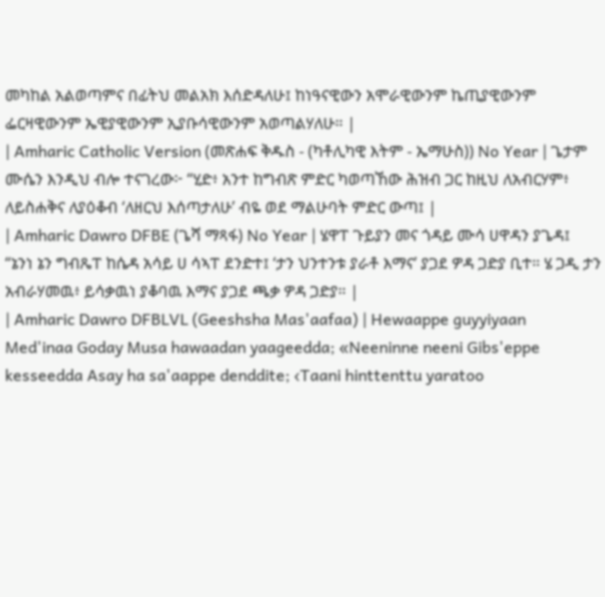መካከል አልወጣምና በፊትህ መልአክ እሰድዳለሁ፤ ከነዓናዊውን አሞራዊውንም ኬጢያዊውንም ፌርዛዊውንም ኤዊያዊውንም ኢያቡሳዊውንም አወጣልሃለሁ። |
| Amharic Catholic Version (መጽሐፍ ቅዱስ - (ካቶሊካዊ እትም - ኤማሁስ)) No Year | ጌታም ሙሴን እንዲህ ብሎ ተናገረው፦ “ሂድ፥ አንተ ከግብጽ ምድር ካወጣኸው ሕዝብ ጋር ከዚህ ለአብርሃም፥ ለይስሐቅና ለያዕቆብ ‘ለዘርህ እሰጣታለሁ’ ብዬ ወደ ማልሁባት ምድር ውጣ፤ |
| Amharic Dawro DFBE (ጌሻ ማጻፋ) No Year | ሄዋፐ ጉይያን መና ጎዳይ ሙሳ ሀዋዳን ያጌዳ፤ “ኔንነ ኔን ግብጼፐ ከሴዳ አሳይ ሀ ሳኣፐ ደንድተ፤ ‘ታን ህንተንቱ ያራቶ እማና’ ያጋደ ዎዳ ጋድያ ቢተ። ሄ ጋዲ ታን አብራሃመዉ፥ ይሳቃዉነ ያቆባዉ እማና ያጋደ ጫቃ ዎዳ ጋድያ። |
| Amharic Dawro DFBLVL (Geeshsha Mas'aafaa) | Hewaappe guyyiyaan Med'inaa Goday Musa hawaadan yaageedda; «Neeninne neeni Gibs'eppe kesseedda Asay ha sa'aappe denddite; ‹Taani hinttenttu yaratoo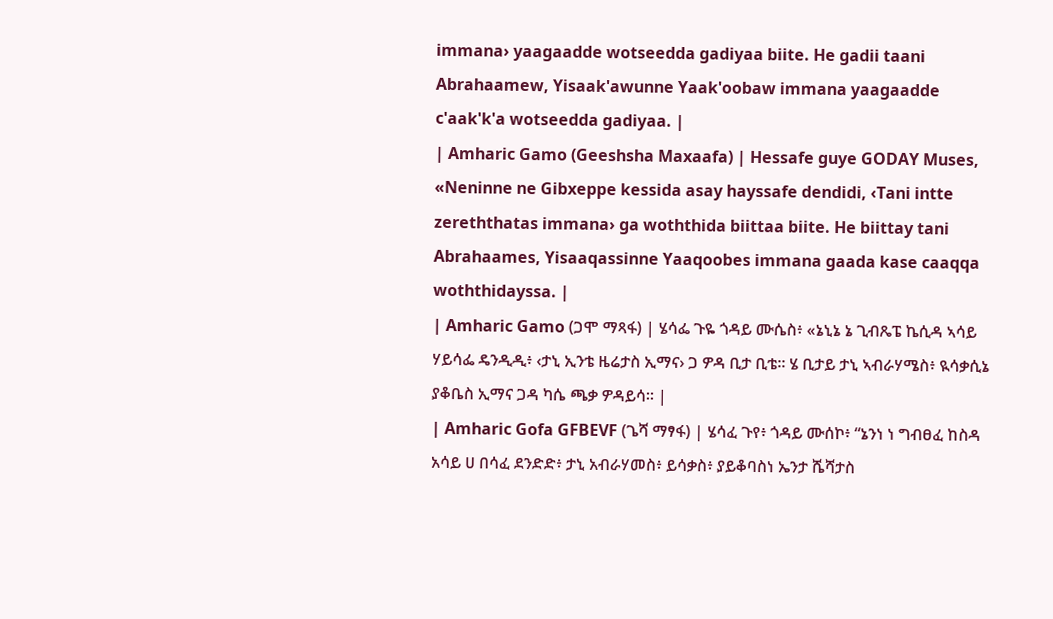immana› yaagaadde wotseedda gadiyaa biite. He gadii taani Abrahaamew, Yisaak'awunne Yaak'oobaw immana yaagaadde c'aak'k'a wotseedda gadiyaa. |
| Amharic Gamo (Geeshsha Maxaafa) | Hessafe guye GODAY Muses, «Neninne ne Gibxeppe kessida asay hayssafe dendidi, ‹Tani intte zereththatas immana› ga woththida biittaa biite. He biittay tani Abrahaames, Yisaaqassinne Yaaqoobes immana gaada kase caaqqa woththidayssa. |
| Amharic Gamo (ጋሞ ማጻፋ) | ሄሳፌ ጉዬ ጎዳይ ሙሴስ፥ «ኔኒኔ ኔ ጊብጼፔ ኬሲዳ ኣሳይ ሃይሳፌ ዴንዲዲ፥ ‹ታኒ ኢንቴ ዜሬታስ ኢማና› ጋ ዎዳ ቢታ ቢቴ። ሄ ቢታይ ታኒ ኣብራሃሜስ፥ ዪሳቃሲኔ ያቆቤስ ኢማና ጋዳ ካሴ ጫቃ ዎዳይሳ። |
| Amharic Gofa GFBEVF (ጌሻ ማፃፋ) | ሄሳፈ ጉየ፥ ጎዳይ ሙሰኮ፥ “ኔንነ ነ ግብፀፈ ከስዳ አሳይ ሀ በሳፈ ደንድድ፥ ታኒ አብራሃመስ፥ ይሳቃስ፥ ያይቆባስነ ኤንታ ሼሻታስ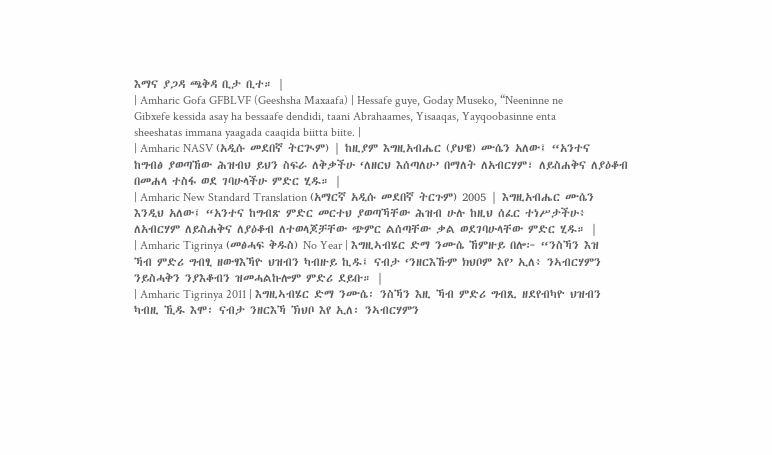እማና ያጋዳ ጫቅዳ ቢታ ቢተ። |
| Amharic Gofa GFBLVF (Geeshsha Maxaafa) | Hessafe guye, Goday Museko, “Neeninne ne Gibxefe kessida asay ha bessaafe dendidi, taani Abrahaames, Yisaaqas, Yayqoobasinne enta sheeshatas immana yaagada caaqida biitta biite. |
| Amharic NASV (አዲሱ መደበኛ ትርጒም) | ከዚያም እግዚአብሔር (ያህዌ) ሙሴን አለው፤ “አንተና ከግብፅ ያወጣኸው ሕዝብህ ይህን ስፍራ ለቅቃችሁ ‘ለዘርህ እሰጣለሁ’ በማለት ለአብርሃም፣ ለይስሐቅና ለያዕቆብ በመሐላ ተስፋ ወደ ገባሁላችሁ ምድር ሂዱ። |
| Amharic New Standard Translation (አማርኛ አዲሱ መደበኛ ትርጉም) 2005 | እግዚአብሔር ሙሴን እንዲህ አለው፤ “አንተና ከግብጽ ምድር መርተህ ያወጣኻቸው ሕዝብ ሁሉ ከዚህ ሰፈር ተነሥታችሁ፥ ለአብርሃም ለይስሐቅና ለያዕቆብ ለተወላጆቻቸው ጭምር ልሰጣቸው ቃል ወደገባሁላቸው ምድር ሂዱ። |
| Amharic Tigrinya (መፅሓፍ ቅዱስ) No Year | እግዚኣብሄር ድማ ንሙሴ ኸምዙይ በሎ፦ “ንስኻን እዝ ኻብ ምድሪ ግብፂ ዘውፃእኻዮ ህዝብን ካብዙይ ኪዱ፤ ናብታ ‘ንዘርእኹም ክህቦም እየ’ ኢለ፥ ንኣብርሃምን ንይስሓቅን ንያእቆብን ዝመሓልኩሎም ምድሪ ደይቡ። |
| Amharic Tigrinya 2011 | እግዚኣብሄር ድማ ንሙሴ፡ ንስኻን እዚ ኻብ ምድሪ ግብጺ ዘደየብካዮ ህዝብን ካብዚ ኺዱ እሞ፡ ናብታ ንዘርእኻ ኽህቦ እየ ኢለ፡ ንኣብርሃምን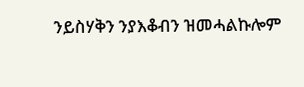ንይስሃቅን ንያእቆብን ዝመሓልኩሎም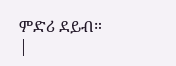ምድሪ ደይብ። |